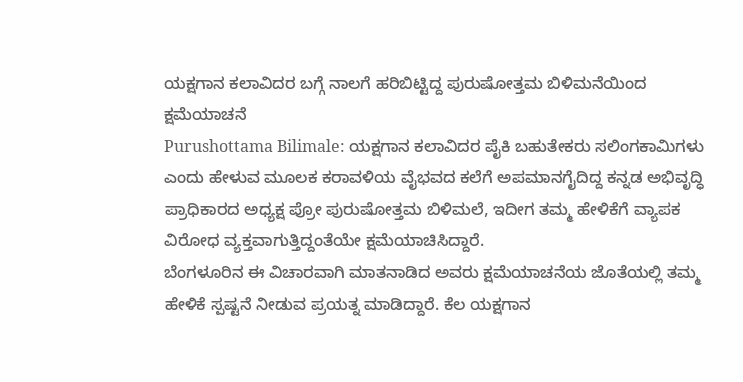ಯಕ್ಷಗಾನ ಕಲಾವಿದರ ಬಗ್ಗೆ ನಾಲಗೆ ಹರಿಬಿಟ್ಟಿದ್ದ ಪುರುಷೋತ್ತಮ ಬಿಳಿಮನೆಯಿಂದ ಕ್ಷಮೆಯಾಚನೆ
Purushottama Bilimale: ಯಕ್ಷಗಾನ ಕಲಾವಿದರ ಪೈಕಿ ಬಹುತೇಕರು ಸಲಿಂಗಕಾಮಿಗಳು ಎಂದು ಹೇಳುವ ಮೂಲಕ ಕರಾವಳಿಯ ವೈಭವದ ಕಲೆಗೆ ಅಪಮಾನಗೈದಿದ್ದ ಕನ್ನಡ ಅಭಿವೃದ್ಧಿ ಪ್ರಾಧಿಕಾರದ ಅಧ್ಯಕ್ಷ ಪ್ರೋ ಪುರುಷೋತ್ತಮ ಬಿಳಿಮಲೆ, ಇದೀಗ ತಮ್ಮ ಹೇಳಿಕೆಗೆ ವ್ಯಾಪಕ ವಿರೋಧ ವ್ಯಕ್ತವಾಗುತ್ತಿದ್ದಂತೆಯೇ ಕ್ಷಮೆಯಾಚಿಸಿದ್ದಾರೆ.
ಬೆಂಗಳೂರಿನ ಈ ವಿಚಾರವಾಗಿ ಮಾತನಾಡಿದ ಅವರು ಕ್ಷಮೆಯಾಚನೆಯ ಜೊತೆಯಲ್ಲಿ ತಮ್ಮ ಹೇಳಿಕೆ ಸ್ಪಷ್ಟನೆ ನೀಡುವ ಪ್ರಯತ್ನ ಮಾಡಿದ್ದಾರೆ. ಕೆಲ ಯಕ್ಷಗಾನ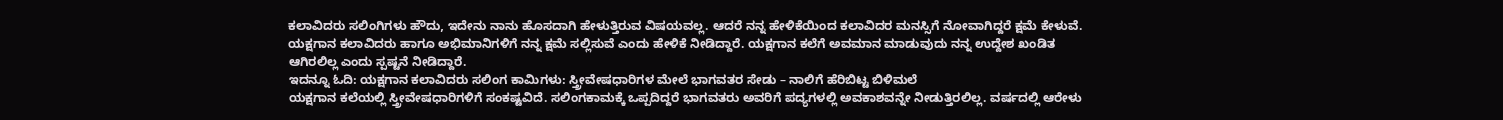ಕಲಾವಿದರು ಸಲಿಂಗಿಗಳು ಹೌದು, ಇದೇನು ನಾನು ಹೊಸದಾಗಿ ಹೇಳುತ್ತಿರುವ ವಿಷಯವಲ್ಲ. ಆದರೆ ನನ್ನ ಹೇಳಿಕೆಯಿಂದ ಕಲಾವಿದರ ಮನಸ್ಸಿಗೆ ನೋವಾಗಿದ್ದರೆ ಕ್ಷಮೆ ಕೇಳುವೆ. ಯಕ್ಷಗಾನ ಕಲಾವಿದರು ಹಾಗೂ ಅಭಿಮಾನಿಗಳಿಗೆ ನನ್ನ ಕ್ಷಮೆ ಸಲ್ಲಿಸುವೆ ಎಂದು ಹೇಳಿಕೆ ನೀಡಿದ್ದಾರೆ. ಯಕ್ಷಗಾನ ಕಲೆಗೆ ಅವಮಾನ ಮಾಡುವುದು ನನ್ನ ಉದ್ದೇಶ ಖಂಡಿತ ಆಗಿರಲಿಲ್ಲ ಎಂದು ಸ್ಪಷ್ಟನೆ ನೀಡಿದ್ದಾರೆ.
ಇದನ್ನೂ ಓದಿ: ಯಕ್ಷಗಾನ ಕಲಾವಿದರು ಸಲಿಂಗ ಕಾಮಿಗಳು: ಸ್ತ್ರೀವೇಷಧಾರಿಗಳ ಮೇಲೆ ಭಾಗವತರ ಸೇಡು – ನಾಲಿಗೆ ಹೆರಿಬಿಟ್ಟ ಬಿಳಿಮಲೆ
ಯಕ್ಷಗಾನ ಕಲೆಯಲ್ಲಿ ಸ್ತ್ರೀವೇಷಧಾರಿಗಳಿಗೆ ಸಂಕಷ್ಟವಿದೆ. ಸಲಿಂಗಕಾಮಕ್ಕೆ ಒಪ್ಪದಿದ್ದರೆ ಭಾಗವತರು ಅವರಿಗೆ ಪದ್ಯಗಳಲ್ಲಿ ಅವಕಾಶವನ್ನೇ ನೀಡುತ್ತಿರಲಿಲ್ಲ. ವರ್ಷದಲ್ಲಿ ಆರೇಳು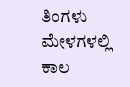ತಿಂಗಳು ಮೇಳಗಳಲ್ಲಿ ಕಾಲ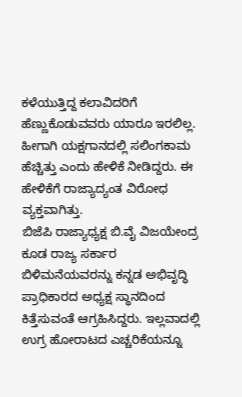ಕಳೆಯುತ್ತಿದ್ದ ಕಲಾವಿದರಿಗೆ ಹೆಣ್ಣುಕೊಡುವವರು ಯಾರೂ ಇರಲಿಲ್ಲ. ಹೀಗಾಗಿ ಯಕ್ಷಗಾನದಲ್ಲಿ ಸಲಿಂಗಕಾಮ ಹೆಚ್ಚಿತ್ತು ಎಂದು ಹೇಳಿಕೆ ನೀಡಿದ್ದರು. ಈ ಹೇಳಿಕೆಗೆ ರಾಜ್ಯಾದ್ಯಂತ ವಿರೋಧ ವ್ಯಕ್ತವಾಗಿತ್ತು.
ಬಿಜೆಪಿ ರಾಜ್ಯಾಧ್ಯಕ್ಷ ಬಿ.ವೈ ವಿಜಯೇಂದ್ರ ಕೂಡ ರಾಜ್ಯ ಸರ್ಕಾರ ಬಿಳಿಮನೆಯವರನ್ನು ಕನ್ನಡ ಅಭಿವೃದ್ಧಿ ಪ್ರಾಧಿಕಾರದ ಅಧ್ಯಕ್ಷ ಸ್ಥಾನದಿಂದ ಕಿತ್ತೆಸುವಂತೆ ಆಗ್ರಹಿಸಿದ್ದರು. ಇಲ್ಲವಾದಲ್ಲಿ ಉಗ್ರ ಹೋರಾಟದ ಎಚ್ಚರಿಕೆಯನ್ನೂ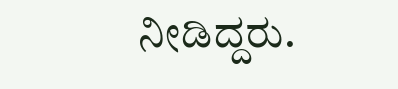ನೀಡಿದ್ದರು.